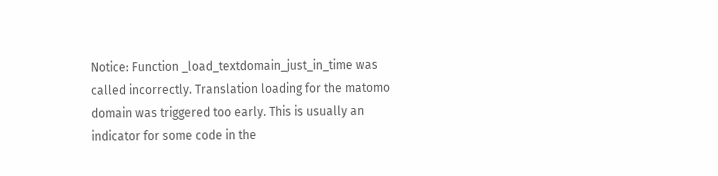Notice: Function _load_textdomain_just_in_time was called incorrectly. Translation loading for the matomo domain was triggered too early. This is usually an indicator for some code in the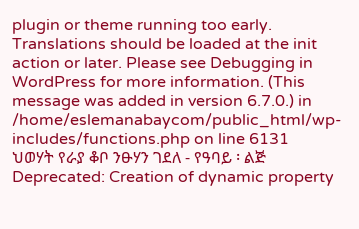plugin or theme running too early. Translations should be loaded at the init action or later. Please see Debugging in WordPress for more information. (This message was added in version 6.7.0.) in /home/eslemanabaycom/public_html/wp-includes/functions.php on line 6131
ህወሃት የራያ ቆቦ ንፁሃን ገደለ - የዓባይ ፡ ልጅ
Deprecated: Creation of dynamic property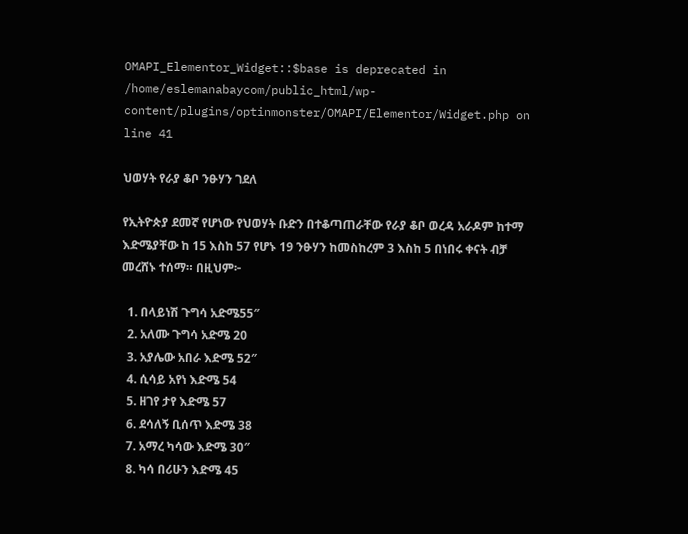OMAPI_Elementor_Widget::$base is deprecated in /home/eslemanabaycom/public_html/wp-content/plugins/optinmonster/OMAPI/Elementor/Widget.php on line 41

ህወሃት የራያ ቆቦ ንፁሃን ገደለ

የኢትዮጵያ ደመኛ የሆነው የህወሃት ቡድን በተቆጣጠራቸው የራያ ቆቦ ወረዳ አራዶም ከተማ እድሜያቸው ከ 15 እስከ 57 የሆኑ 19 ንፁሃን ከመስከረም 3 እስከ 5 በነበሩ ቀናት ብቻ መረሸኑ ተሰማ። በዚህም፦

  1. በላይነሽ ጉግሳ አድሜ55″
  2. አለሙ ጉግሳ አድሜ 20
  3. አያሌው አበራ እድሜ 52″
  4. ሲሳይ አየነ እድሜ 54
  5. ዘገየ ታየ እድሜ 57
  6. ደሳለኝ ቢሰጥ እድሜ 38
  7. አማረ ካሳው እድሜ 30″
  8. ካሳ በሪሁን እድሜ 45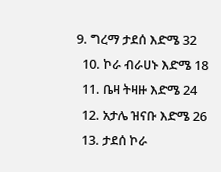9. ግረማ ታደሰ እድሜ 32
  10. ኮራ ብራሀኑ እድሜ 18
  11. ቤዛ ትዛዙ እድሜ 24
  12. አታሌ ዝናቡ እድሜ 26
  13. ታደሰ ኮራ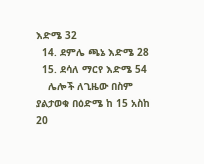እድሜ 32
  14. ደምሌ ጫኔ እድሜ 28
  15. ደሳለ ማርየ እድሜ 54
    ሌሎች ለጊዜው በስም ያልታወቁ በዕድሜ ከ 15 አስከ 20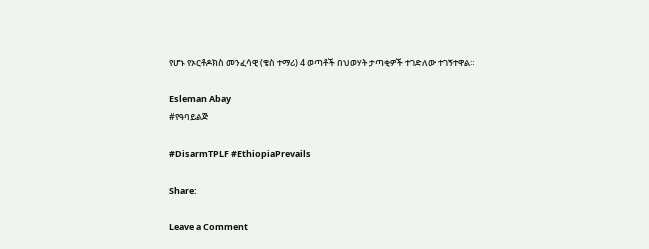የሆኑ የኦርቶዶክስ መንፈሳዊ (ቄስ ተማሪ) 4 ወጣቶች በህወሃት ታጣቂዎች ተገድለው ተገኝተዋል።

Esleman Abay
#የዓባይልጅ

#DisarmTPLF #EthiopiaPrevails

Share:

Leave a Comment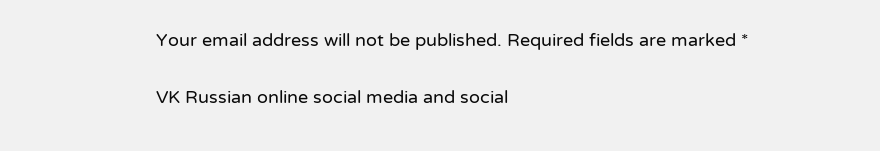Your email address will not be published. Required fields are marked *

VK Russian online social media and social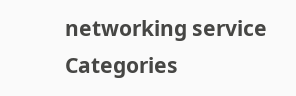networking service
Categories